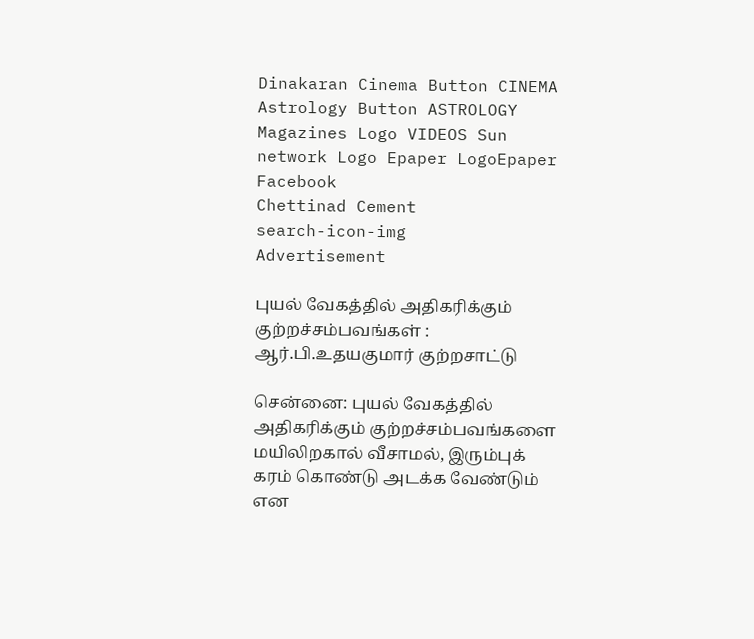Dinakaran Cinema Button CINEMA Astrology Button ASTROLOGY  Magazines Logo VIDEOS Sun network Logo Epaper LogoEpaper Facebook
Chettinad Cement
search-icon-img
Advertisement

புயல் வேகத்தில் அதிகரிக்கும் குற்றச்சம்பவங்கள் : ஆர்.பி.உதயகுமார் குற்றசாட்டு

சென்னை: புயல் வேகத்தில் அதிகரிக்கும் குற்றச்சம்பவங்களை மயிலிறகால் வீசாமல், இரும்புக் கரம் கொண்டு அடக்க வேண்டும் என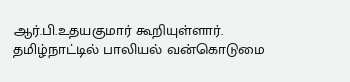ஆர்.பி.உதயகுமார் கூறியுள்ளார். தமிழ்நாட்டில் பாலியல் வன்கொடுமை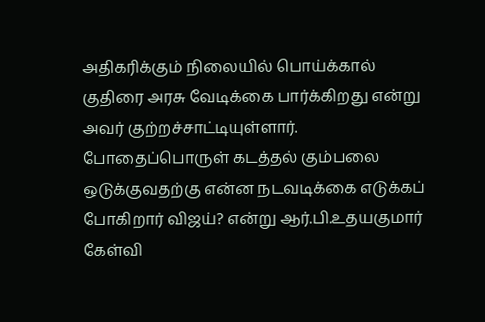அதிகரிக்கும் நிலையில் பொய்க்கால் குதிரை அரசு வேடிக்கை பார்க்கிறது என்று அவர் குற்றச்சாட்டியுள்ளார். போதைப்பொருள் கடத்தல் கும்பலை ஒடுக்குவதற்கு என்ன நடவடிக்கை எடுக்கப் போகிறார் விஜய்? என்று ஆர்.பி.உதயகுமார் கேள்வி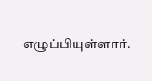எழுப்பியுள்ளார்.